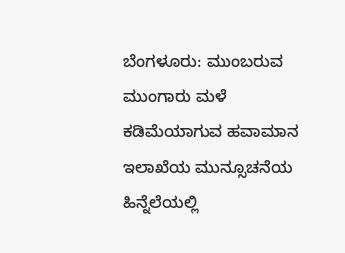ಬೆಂಗಳೂರು: ಮುಂಬರುವ ಮುಂಗಾರು ಮಳೆ ಕಡಿಮೆಯಾಗುವ ಹವಾಮಾನ ಇಲಾಖೆಯ ಮುನ್ಸೂಚನೆಯ ಹಿನ್ನೆಲೆಯಲ್ಲಿ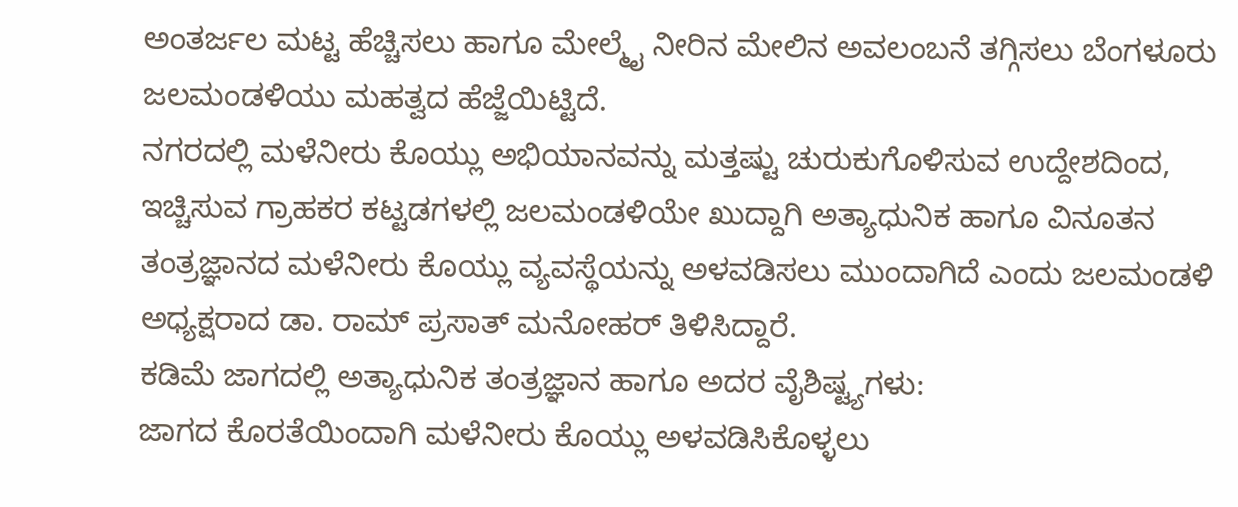ಅಂತರ್ಜಲ ಮಟ್ಟ ಹೆಚ್ಚಿಸಲು ಹಾಗೂ ಮೇಲ್ಮೈ ನೀರಿನ ಮೇಲಿನ ಅವಲಂಬನೆ ತಗ್ಗಿಸಲು ಬೆಂಗಳೂರು ಜಲಮಂಡಳಿಯು ಮಹತ್ವದ ಹೆಜ್ಜೆಯಿಟ್ಟಿದೆ.
ನಗರದಲ್ಲಿ ಮಳೆನೀರು ಕೊಯ್ಲು ಅಭಿಯಾನವನ್ನು ಮತ್ತಷ್ಟು ಚುರುಕುಗೊಳಿಸುವ ಉದ್ದೇಶದಿಂದ, ಇಚ್ಚಿಸುವ ಗ್ರಾಹಕರ ಕಟ್ಟಡಗಳಲ್ಲಿ ಜಲಮಂಡಳಿಯೇ ಖುದ್ದಾಗಿ ಅತ್ಯಾಧುನಿಕ ಹಾಗೂ ವಿನೂತನ ತಂತ್ರಜ್ಞಾನದ ಮಳೆನೀರು ಕೊಯ್ಲು ವ್ಯವಸ್ಥೆಯನ್ನು ಅಳವಡಿಸಲು ಮುಂದಾಗಿದೆ ಎಂದು ಜಲಮಂಡಳಿ ಅಧ್ಯಕ್ಷರಾದ ಡಾ. ರಾಮ್ ಪ್ರಸಾತ್ ಮನೋಹರ್ ತಿಳಿಸಿದ್ದಾರೆ.
ಕಡಿಮೆ ಜಾಗದಲ್ಲಿ ಅತ್ಯಾಧುನಿಕ ತಂತ್ರಜ್ಞಾನ ಹಾಗೂ ಅದರ ವೈಶಿಷ್ಟ್ಯಗಳು:
ಜಾಗದ ಕೊರತೆಯಿಂದಾಗಿ ಮಳೆನೀರು ಕೊಯ್ಲು ಅಳವಡಿಸಿಕೊಳ್ಳಲು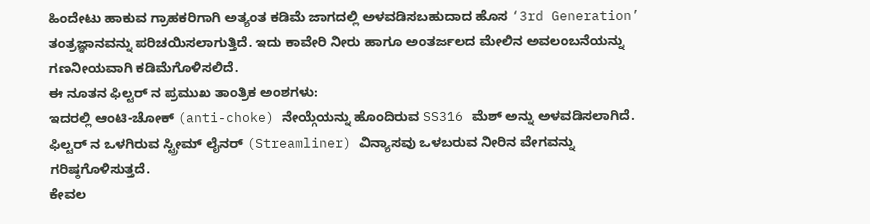ಹಿಂದೇಟು ಹಾಕುವ ಗ್ರಾಹಕರಿಗಾಗಿ ಅತ್ಯಂತ ಕಡಿಮೆ ಜಾಗದಲ್ಲಿ ಅಳವಡಿಸಬಹುದಾದ ಹೊಸ ‘3rd Generation’ ತಂತ್ರಜ್ಞಾನವನ್ನು ಪರಿಚಯಿಸಲಾಗುತ್ತಿದೆ. ಇದು ಕಾವೇರಿ ನೀರು ಹಾಗೂ ಅಂತರ್ಜಲದ ಮೇಲಿನ ಅವಲಂಬನೆಯನ್ನು ಗಣನೀಯವಾಗಿ ಕಡಿಮೆಗೊಳಿಸಲಿದೆ.
ಈ ನೂತನ ಫಿಲ್ಟರ್ ನ ಪ್ರಮುಖ ತಾಂತ್ರಿಕ ಅಂಶಗಳು:
ಇದರಲ್ಲಿ ಆಂಟಿ-ಚೋಕ್ (anti-choke) ನೇಯ್ಗೆಯನ್ನು ಹೊಂದಿರುವ SS316 ಮೆಶ್ ಅನ್ನು ಅಳವಡಿಸಲಾಗಿದೆ.
ಫಿಲ್ಟರ್ ನ ಒಳಗಿರುವ ಸ್ಟ್ರೀಮ್ ಲೈನರ್ (Streamliner) ವಿನ್ಯಾಸವು ಒಳಬರುವ ನೀರಿನ ವೇಗವನ್ನು ಗರಿಷ್ಠಗೊಳಿಸುತ್ತದೆ.
ಕೇವಲ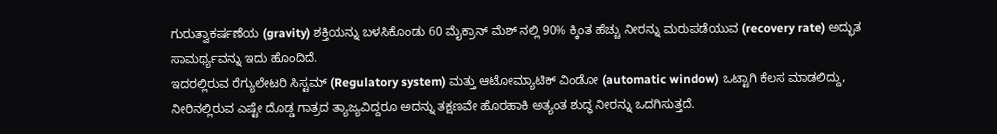ಗುರುತ್ವಾಕರ್ಷಣೆಯ (gravity) ಶಕ್ತಿಯನ್ನು ಬಳಸಿಕೊಂಡು 60 ಮೈಕ್ರಾನ್ ಮೆಶ್ ನಲ್ಲಿ 90% ಕ್ಕಿಂತ ಹೆಚ್ಚು ನೀರನ್ನು ಮರುಪಡೆಯುವ (recovery rate) ಅದ್ಭುತ ಸಾಮರ್ಥ್ಯವನ್ನು ಇದು ಹೊಂದಿದೆ.
ಇದರಲ್ಲಿರುವ ರೆಗ್ಯುಲೇಟರಿ ಸಿಸ್ಟಮ್ (Regulatory system) ಮತ್ತು ಆಟೋಮ್ಯಾಟಿಕ್ ವಿಂಡೋ (automatic window) ಒಟ್ಟಾಗಿ ಕೆಲಸ ಮಾಡಲಿದ್ದು, ನೀರಿನಲ್ಲಿರುವ ಎಷ್ಟೇ ದೊಡ್ಡ ಗಾತ್ರದ ತ್ಯಾಜ್ಯವಿದ್ದರೂ ಅದನ್ನು ತಕ್ಷಣವೇ ಹೊರಹಾಕಿ ಅತ್ಯಂತ ಶುದ್ಧ ನೀರನ್ನು ಒದಗಿಸುತ್ತದೆ.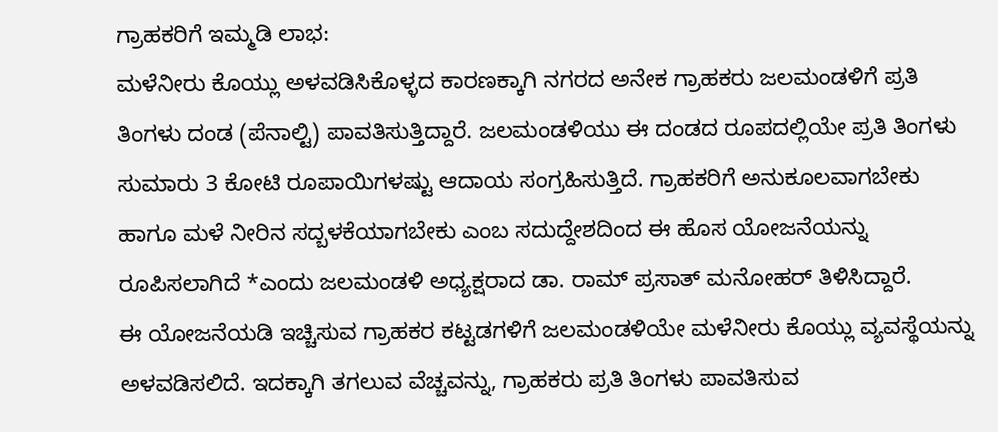ಗ್ರಾಹಕರಿಗೆ ಇಮ್ಮಡಿ ಲಾಭ:
ಮಳೆನೀರು ಕೊಯ್ಲು ಅಳವಡಿಸಿಕೊಳ್ಳದ ಕಾರಣಕ್ಕಾಗಿ ನಗರದ ಅನೇಕ ಗ್ರಾಹಕರು ಜಲಮಂಡಳಿಗೆ ಪ್ರತಿ ತಿಂಗಳು ದಂಡ (ಪೆನಾಲ್ಟಿ) ಪಾವತಿಸುತ್ತಿದ್ದಾರೆ. ಜಲಮಂಡಳಿಯು ಈ ದಂಡದ ರೂಪದಲ್ಲಿಯೇ ಪ್ರತಿ ತಿಂಗಳು ಸುಮಾರು 3 ಕೋಟಿ ರೂಪಾಯಿಗಳಷ್ಟು ಆದಾಯ ಸಂಗ್ರಹಿಸುತ್ತಿದೆ. ಗ್ರಾಹಕರಿಗೆ ಅನುಕೂಲವಾಗಬೇಕು ಹಾಗೂ ಮಳೆ ನೀರಿನ ಸದ್ಬಳಕೆಯಾಗಬೇಕು ಎಂಬ ಸದುದ್ದೇಶದಿಂದ ಈ ಹೊಸ ಯೋಜನೆಯನ್ನು ರೂಪಿಸಲಾಗಿದೆ *ಎಂದು ಜಲಮಂಡಳಿ ಅಧ್ಯಕ್ಷರಾದ ಡಾ. ರಾಮ್ ಪ್ರಸಾತ್ ಮನೋಹರ್ ತಿಳಿಸಿದ್ದಾರೆ.
ಈ ಯೋಜನೆಯಡಿ ಇಚ್ಚಿಸುವ ಗ್ರಾಹಕರ ಕಟ್ಟಡಗಳಿಗೆ ಜಲಮಂಡಳಿಯೇ ಮಳೆನೀರು ಕೊಯ್ಲು ವ್ಯವಸ್ಥೆಯನ್ನು ಅಳವಡಿಸಲಿದೆ. ಇದಕ್ಕಾಗಿ ತಗಲುವ ವೆಚ್ಚವನ್ನು, ಗ್ರಾಹಕರು ಪ್ರತಿ ತಿಂಗಳು ಪಾವತಿಸುವ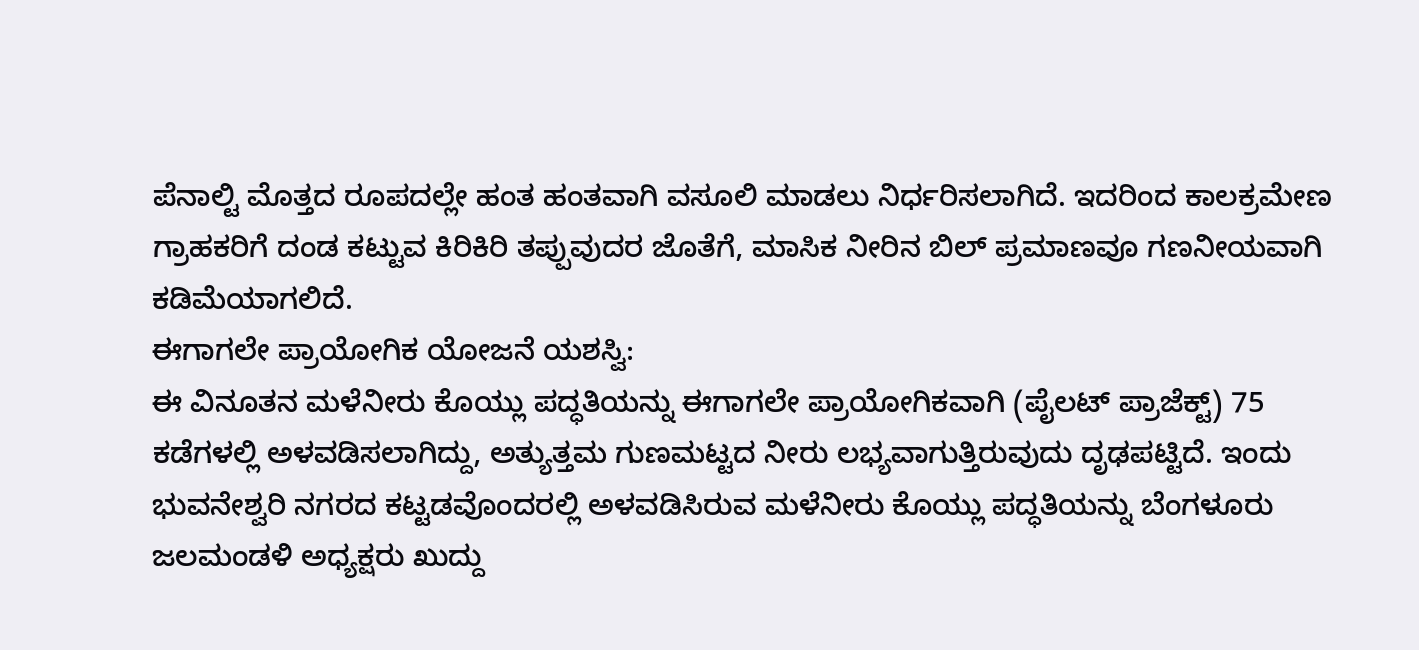ಪೆನಾಲ್ಟಿ ಮೊತ್ತದ ರೂಪದಲ್ಲೇ ಹಂತ ಹಂತವಾಗಿ ವಸೂಲಿ ಮಾಡಲು ನಿರ್ಧರಿಸಲಾಗಿದೆ. ಇದರಿಂದ ಕಾಲಕ್ರಮೇಣ ಗ್ರಾಹಕರಿಗೆ ದಂಡ ಕಟ್ಟುವ ಕಿರಿಕಿರಿ ತಪ್ಪುವುದರ ಜೊತೆಗೆ, ಮಾಸಿಕ ನೀರಿನ ಬಿಲ್ ಪ್ರಮಾಣವೂ ಗಣನೀಯವಾಗಿ ಕಡಿಮೆಯಾಗಲಿದೆ.
ಈಗಾಗಲೇ ಪ್ರಾಯೋಗಿಕ ಯೋಜನೆ ಯಶಸ್ವಿ:
ಈ ವಿನೂತನ ಮಳೆನೀರು ಕೊಯ್ಲು ಪದ್ಧತಿಯನ್ನು ಈಗಾಗಲೇ ಪ್ರಾಯೋಗಿಕವಾಗಿ (ಪೈಲಟ್ ಪ್ರಾಜೆಕ್ಟ್) 75 ಕಡೆಗಳಲ್ಲಿ ಅಳವಡಿಸಲಾಗಿದ್ದು, ಅತ್ಯುತ್ತಮ ಗುಣಮಟ್ಟದ ನೀರು ಲಭ್ಯವಾಗುತ್ತಿರುವುದು ದೃಢಪಟ್ಟಿದೆ. ಇಂದು ಭುವನೇಶ್ವರಿ ನಗರದ ಕಟ್ಟಡವೊಂದರಲ್ಲಿ ಅಳವಡಿಸಿರುವ ಮಳೆನೀರು ಕೊಯ್ಲು ಪದ್ಧತಿಯನ್ನು ಬೆಂಗಳೂರು ಜಲಮಂಡಳಿ ಅಧ್ಯಕ್ಷರು ಖುದ್ದು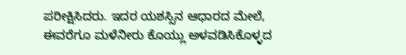ಪರೀಕ್ಷಿಸಿದರು. ಇದರ ಯಶಸ್ಸಿನ ಆಧಾರದ ಮೇಲೆ, ಈವರೆಗೂ ಮಳೆನೀರು ಕೊಯ್ಲು ಅಳವಡಿಸಿಕೊಳ್ಳದ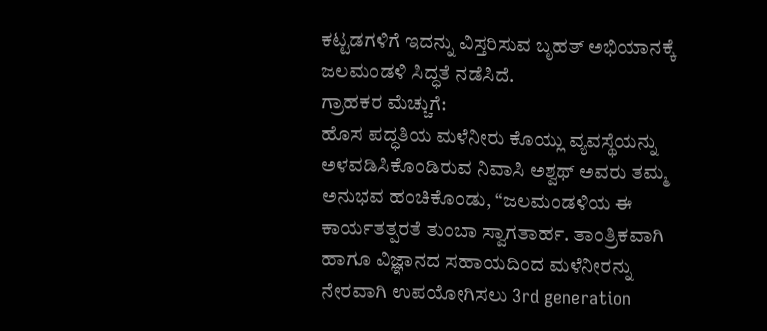ಕಟ್ಟಡಗಳಿಗೆ ಇದನ್ನು ವಿಸ್ತರಿಸುವ ಬೃಹತ್ ಅಭಿಯಾನಕ್ಕೆ ಜಲಮಂಡಳಿ ಸಿದ್ಧತೆ ನಡೆಸಿದೆ.
ಗ್ರಾಹಕರ ಮೆಚ್ಚುಗೆ:
ಹೊಸ ಪದ್ಧತಿಯ ಮಳೆನೀರು ಕೊಯ್ಲು ವ್ಯವಸ್ಥೆಯನ್ನು ಅಳವಡಿಸಿಕೊಂಡಿರುವ ನಿವಾಸಿ ಅಶ್ವಥ್ ಅವರು ತಮ್ಮ ಅನುಭವ ಹಂಚಿಕೊಂಡು, “ಜಲಮಂಡಳಿಯ ಈ ಕಾರ್ಯತತ್ಪರತೆ ತುಂಬಾ ಸ್ವಾಗತಾರ್ಹ. ತಾಂತ್ರಿಕವಾಗಿ ಹಾಗೂ ವಿಜ್ಞಾನದ ಸಹಾಯದಿಂದ ಮಳೆನೀರನ್ನು ನೇರವಾಗಿ ಉಪಯೋಗಿಸಲು 3rd generation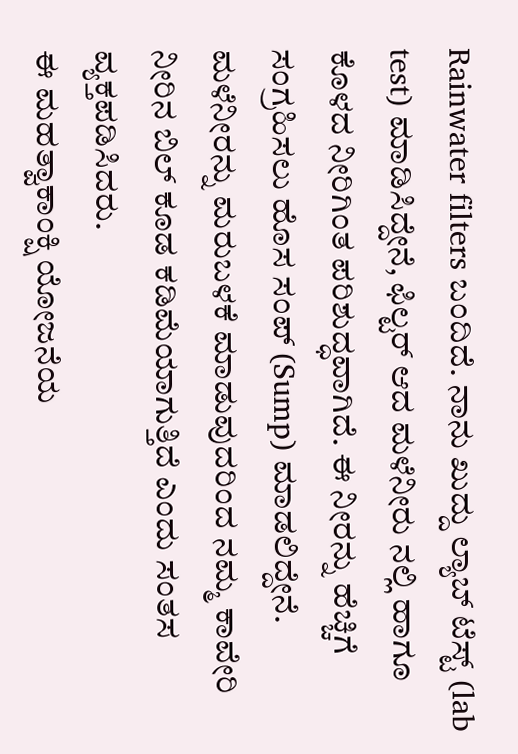Rainwater filters ಬಂದಿದೆ. ನಾನು ಖುದ್ದು ಲ್ಯಾಬ್ ಟೆಸ್ಟ್ (lab test) ಮಾಡಿಸಿದ್ದೇನೆ, ಫಿಲ್ಟರ್ ಆದ ಮಳೆನೀರು ನಲ್ಲಿ ಹಾಗೂ ಕೊಳದ ನೀರಿಗಿಂತ ಪರಿಶುದ್ಧವಾಗಿದೆ. ಈ ನೀರನ್ನು ಹೆಚ್ಚಿಗೆ ಸಂಗ್ರಹಿಸಲು ಹೊಸ ಸಂಪ್ (Sump) ಮಾಡಲಿದ್ದೇನೆ. ಮಳೆನೀರನ್ನು ಮರುಬಳಕೆ ಮಾಡುವುದರಿಂದ ನಮ್ಮ ಕಾವೇರಿ ನೀರಿನ ಬಿಲ್ ಕೂಡ ಕಡಿಮೆಯಾಗುತ್ತಿದೆ ಎಂದು ಸಂತಸ ವ್ಯಕ್ತಪಡಿಸಿದರು.
ಈ ಮಹತ್ವಾಕಾಂಕ್ಷಿ ಯೋಜನೆಯ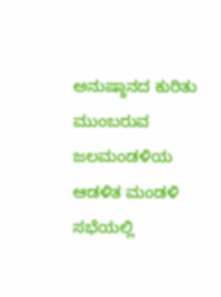ಅನುಷ್ಠಾನದ ಕುರಿತು ಮುಂಬರುವ ಜಲಮಂಡಳಿಯ ಆಡಳಿತ ಮಂಡಳಿ ಸಭೆಯಲ್ಲಿ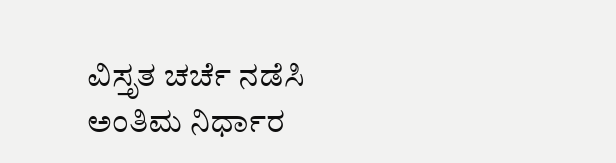ವಿಸ್ತೃತ ಚರ್ಚೆ ನಡೆಸಿ ಅಂತಿಮ ನಿರ್ಧಾರ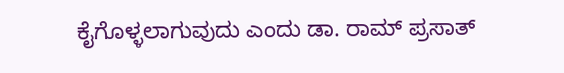ಕೈಗೊಳ್ಳಲಾಗುವುದು ಎಂದು ಡಾ. ರಾಮ್ ಪ್ರಸಾತ್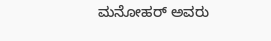ಮನೋಹರ್ ಅವರು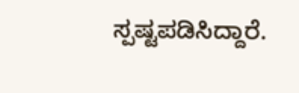ಸ್ಪಷ್ಟಪಡಿಸಿದ್ದಾರೆ.